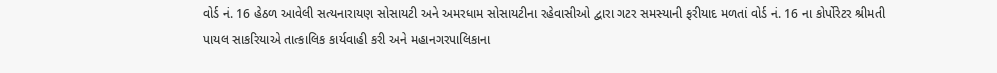વોર્ડ નં. 16 હેઠળ આવેલી સત્યનારાયણ સોસાયટી અને અમરધામ સોસાયટીના રહેવાસીઓ દ્વારા ગટર સમસ્યાની ફરીયાદ મળતાં વોર્ડ નં. 16 ના કોર્પોરેટર શ્રીમતી પાયલ સાકરિયાએ તાત્કાલિક કાર્યવાહી કરી અને મહાનગરપાલિકાના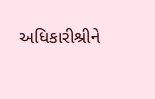અધિકારીશ્રીને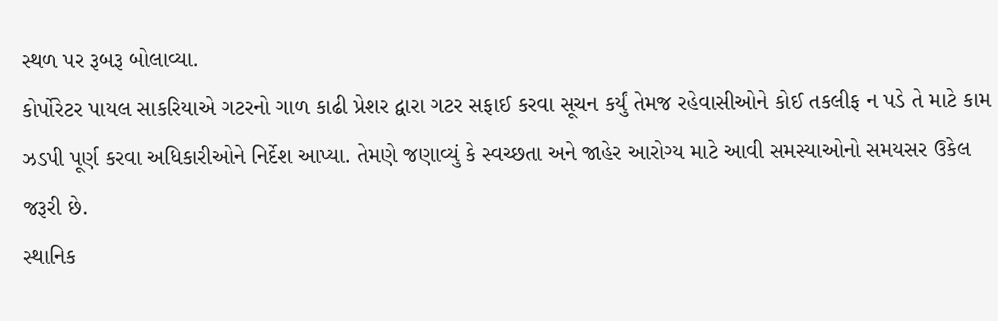સ્થળ પર રૂબરૂ બોલાવ્યા.
કોર્પોરેટર પાયલ સાકરિયાએ ગટરનો ગાળ કાઢી પ્રેશર દ્વારા ગટર સફાઈ કરવા સૂચન કર્યું તેમજ રહેવાસીઓને કોઈ તકલીફ ન પડે તે માટે કામ ઝડપી પૂર્ણ કરવા અધિકારીઓને નિર્દેશ આપ્યા. તેમણે જણાવ્યું કે સ્વચ્છતા અને જાહેર આરોગ્ય માટે આવી સમસ્યાઓનો સમયસર ઉકેલ જરૂરી છે.
સ્થાનિક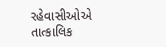રહેવાસીઓએ તાત્કાલિક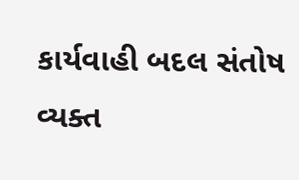કાર્યવાહી બદલ સંતોષ વ્યક્ત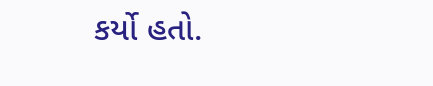કર્યો હતો.